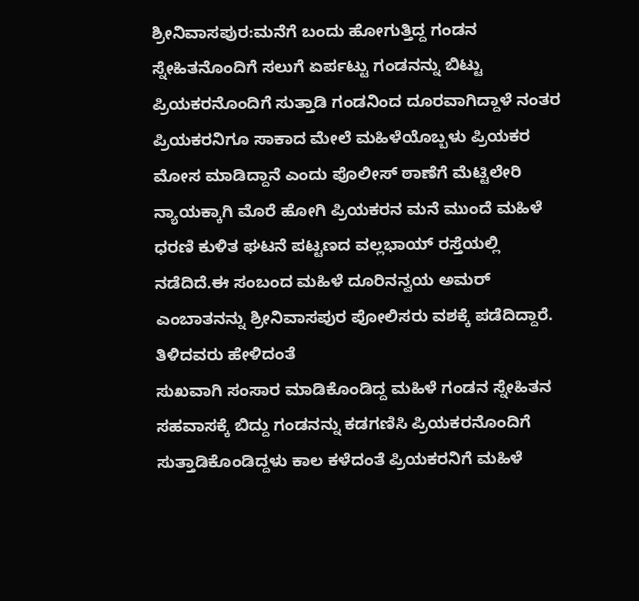ಶ್ರೀನಿವಾಸಪುರ:ಮನೆಗೆ ಬಂದು ಹೋಗುತ್ತಿದ್ದ ಗಂಡನ ಸ್ನೇಹಿತನೊಂದಿಗೆ ಸಲುಗೆ ಏರ್ಪಟ್ಟು ಗಂಡನನ್ನು ಬಿಟ್ಟು ಪ್ರಿಯಕರನೊಂದಿಗೆ ಸುತ್ತಾಡಿ ಗಂಡನಿಂದ ದೂರವಾಗಿದ್ದಾಳೆ ನಂತರ ಪ್ರಿಯಕರನಿಗೂ ಸಾಕಾದ ಮೇಲೆ ಮಹಿಳೆಯೊಬ್ಬಳು ಪ್ರಿಯಕರ ಮೋಸ ಮಾಡಿದ್ದಾನೆ ಎಂದು ಪೊಲೀಸ್ ಠಾಣೆಗೆ ಮೆಟ್ಟಿಲೇರಿ ನ್ಯಾಯಕ್ಕಾಗಿ ಮೊರೆ ಹೋಗಿ ಪ್ರಿಯಕರನ ಮನೆ ಮುಂದೆ ಮಹಿಳೆ ಧರಣಿ ಕುಳಿತ ಘಟನೆ ಪಟ್ಟಣದ ವಲ್ಲಭಾಯ್ ರಸ್ತೆಯಲ್ಲಿ ನಡೆದಿದೆ.ಈ ಸಂಬಂದ ಮಹಿಳೆ ದೂರಿನನ್ವಯ ಅಮರ್ ಎಂಬಾತನನ್ನು ಶ್ರೀನಿವಾಸಪುರ ಪೋಲಿಸರು ವಶಕ್ಕೆ ಪಡೆದಿದ್ದಾರೆ.
ತಿಳಿದವರು ಹೇಳಿದಂತೆ
ಸುಖವಾಗಿ ಸಂಸಾರ ಮಾಡಿಕೊಂಡಿದ್ದ ಮಹಿಳೆ ಗಂಡನ ಸ್ನೇಹಿತನ ಸಹವಾಸಕ್ಕೆ ಬಿದ್ದು ಗಂಡನನ್ನು ಕಡಗಣಿಸಿ ಪ್ರಿಯಕರನೊಂದಿಗೆ ಸುತ್ತಾಡಿಕೊಂಡಿದ್ದಳು ಕಾಲ ಕಳೆದಂತೆ ಪ್ರಿಯಕರನಿಗೆ ಮಹಿಳೆ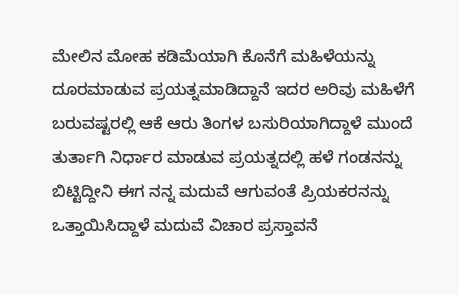ಮೇಲಿನ ಮೋಹ ಕಡಿಮೆಯಾಗಿ ಕೊನೆಗೆ ಮಹಿಳೆಯನ್ನು ದೂರಮಾಡುವ ಪ್ರಯತ್ನಮಾಡಿದ್ದಾನೆ ಇದರ ಅರಿವು ಮಹಿಳೆಗೆ ಬರುವಷ್ಟರಲ್ಲಿ ಆಕೆ ಆರು ತಿಂಗಳ ಬಸುರಿಯಾಗಿದ್ದಾಳೆ ಮುಂದೆ ತುರ್ತಾಗಿ ನಿರ್ಧಾರ ಮಾಡುವ ಪ್ರಯತ್ನದಲ್ಲಿ ಹಳೆ ಗಂಡನನ್ನು ಬಿಟ್ಟಿದ್ದೀನಿ ಈಗ ನನ್ನ ಮದುವೆ ಆಗುವಂತೆ ಪ್ರಿಯಕರನನ್ನು ಒತ್ತಾಯಿಸಿದ್ದಾಳೆ ಮದುವೆ ವಿಚಾರ ಪ್ರಸ್ತಾವನೆ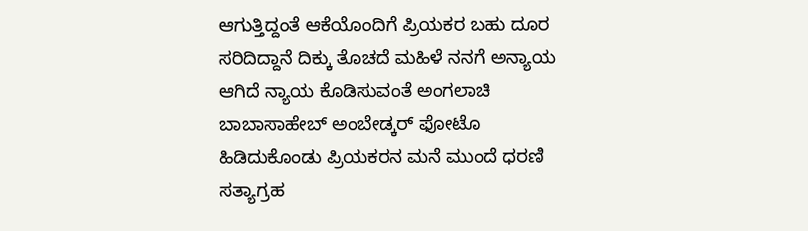ಆಗುತ್ತಿದ್ದಂತೆ ಆಕೆಯೊಂದಿಗೆ ಪ್ರಿಯಕರ ಬಹು ದೂರ ಸರಿದಿದ್ದಾನೆ ದಿಕ್ಕು ತೊಚದೆ ಮಹಿಳೆ ನನಗೆ ಅನ್ಯಾಯ ಆಗಿದೆ ನ್ಯಾಯ ಕೊಡಿಸುವಂತೆ ಅಂಗಲಾಚಿ ಬಾಬಾಸಾಹೇಬ್ ಅಂಬೇಡ್ಕರ್ ಫೋಟೊ ಹಿಡಿದುಕೊಂಡು ಪ್ರಿಯಕರನ ಮನೆ ಮುಂದೆ ಧರಣಿ ಸತ್ಯಾಗ್ರಹ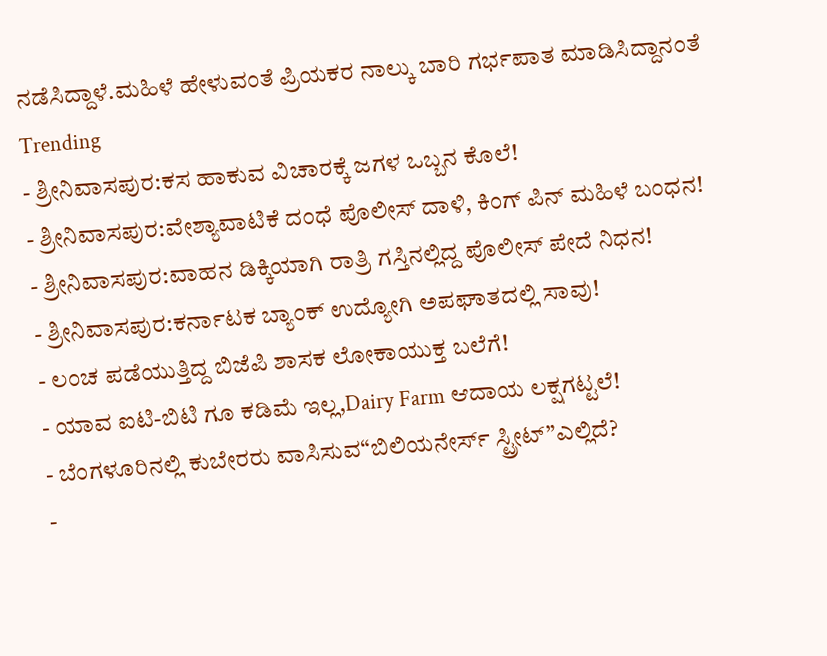ನಡೆಸಿದ್ದಾಳೆ.ಮಹಿಳೆ ಹೇಳುವಂತೆ ಪ್ರಿಯಕರ ನಾಲ್ಕು ಬಾರಿ ಗರ್ಭಪಾತ ಮಾಡಿಸಿದ್ದಾನಂತೆ
Trending
- ಶ್ರೀನಿವಾಸಪುರ:ಕಸ ಹಾಕುವ ವಿಚಾರಕ್ಕೆ ಜಗಳ ಒಬ್ಬನ ಕೊಲೆ!
- ಶ್ರೀನಿವಾಸಪುರ:ವೇಶ್ಯಾವಾಟಿಕೆ ದಂಧೆ ಪೊಲೀಸ್ ದಾಳಿ, ಕಿಂಗ್ ಪಿನ್ ಮಹಿಳೆ ಬಂಧನ!
- ಶ್ರೀನಿವಾಸಪುರ:ವಾಹನ ಡಿಕ್ಕಿಯಾಗಿ ರಾತ್ರಿ ಗಸ್ತಿನಲ್ಲಿದ್ದ ಪೊಲೀಸ್ ಪೇದೆ ನಿಧನ!
- ಶ್ರೀನಿವಾಸಪುರ:ಕರ್ನಾಟಕ ಬ್ಯಾಂಕ್ ಉದ್ಯೋಗಿ ಅಪಘಾತದಲ್ಲಿ ಸಾವು!
- ಲಂಚ ಪಡೆಯುತ್ತಿದ್ದ ಬಿಜೆಪಿ ಶಾಸಕ ಲೋಕಾಯುಕ್ತ ಬಲೆಗೆ!
- ಯಾವ ಐಟಿ-ಬಿಟಿ ಗೂ ಕಡಿಮೆ ಇಲ್ಲ,Dairy Farm ಆದಾಯ ಲಕ್ಷಗಟ್ಟಲೆ!
- ಬೆಂಗಳೂರಿನಲ್ಲಿ ಕುಬೇರರು ವಾಸಿಸುವ“ಬಿಲಿಯನೇರ್ಸ್ ಸ್ಟ್ರೀಟ್”ಎಲ್ಲಿದೆ?
-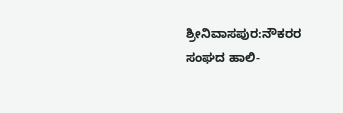ಶ್ರೀನಿವಾಸಪುರ:ನೌಕರರ ಸಂಘದ ಹಾಲಿ-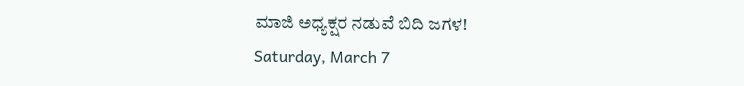ಮಾಜಿ ಅಧ್ಯಕ್ಷರ ನಡುವೆ ಬಿದಿ ಜಗಳ!
Saturday, March 7